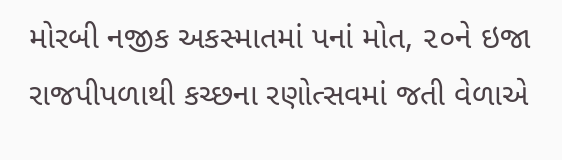મોરબી નજીક અકસ્માતમાં પનાં મોત, ૨૦ને ઇજા
રાજપીપળાથી કચ્છના રણોત્સવમાં જતી વેળાએ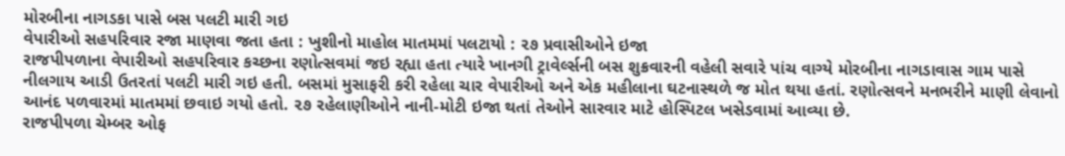મોરબીના નાગડકા પાસે બસ પલટી મારી ગઇ
વેપારીઓ સહપરિવાર રજા માણવા જતા હતા : ખુશીનો માહોલ માતમમાં પલટાયો : ૨૭ પ્રવાસીઓને ઇજા
રાજપીપળાના વેપારીઓ સહપરિવાર કચ્છના રણોત્સવમાં જઇ રહ્યા હતા ત્યારે ખાનગી ટ્રાવેર્લ્સની બસ શુક્રવારની વહેલી સવારે પાંચ વાગ્યે મોરબીના નાગડાવાસ ગામ પાસે નીલગાય આડી ઉતરતાં પલટી મારી ગઇ હતી. બસમાં મુસાફરી કરી રહેલા ચાર વેપારીઓ અને એક મહીલાના ઘટનાસ્થળે જ મોત થયા હતાં. રણોત્સવને મનભરીને માણી લેવાનો આનંદ પળવારમાં માતમમાં છવાઇ ગયો હતો. ૨૭ રહેલાણીઓને નાની-મોટી ઇજા થતાં તેઓને સારવાર માટે હોસ્પિટલ ખસેડવામાં આવ્યા છે.
રાજપીપળા ચેમ્બર ઓફ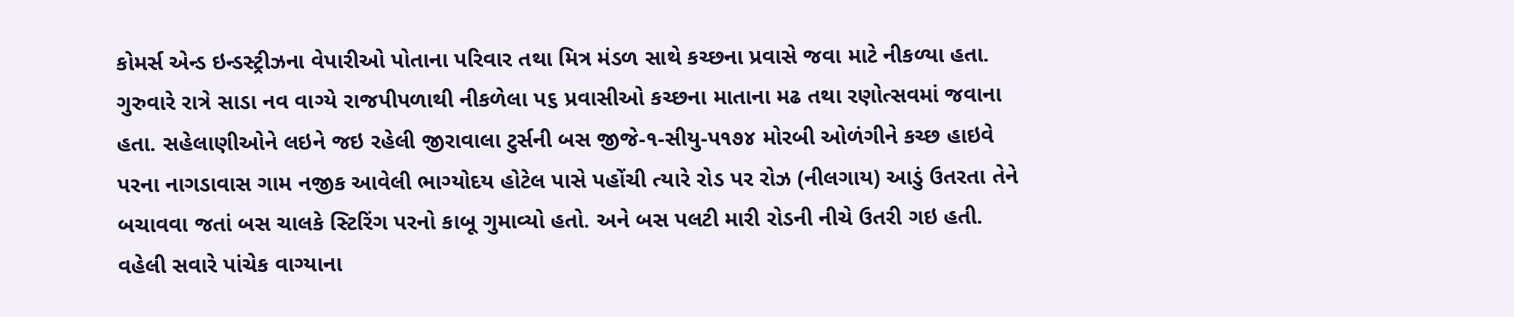કોમર્સ એન્ડ ઇન્ડસ્ટ્રીઝના વેપારીઓ પોતાના પરિવાર તથા મિત્ર મંડળ સાથે કચ્છના પ્રવાસે જવા માટે નીકળ્યા હતા. ગુરુવારે રાત્રે સાડા નવ વાગ્યે રાજપીપળાથી નીકળેલા પ૬ પ્રવાસીઓ કચ્છના માતાના મઢ તથા રણોત્સવમાં જવાના હતા. સહેલાણીઓને લઇને જઇ રહેલી જીરાવાલા ટુર્સની બસ જીજે-૧-સીયુ-પ૧૭૪ મોરબી ઓળંગીને કચ્છ હાઇવે પરના નાગડાવાસ ગામ નજીક આવેલી ભાગ્યોદય હોટેલ પાસે પહોંચી ત્યારે રોડ પર રોઝ (નીલગાય) આડું ઉતરતા તેને બચાવવા જતાં બસ ચાલકે સ્ટિરિંગ પરનો કાબૂ ગુમાવ્યો હતો. અને બસ પલટી મારી રોડની નીચે ઉતરી ગઇ હતી.
વહેલી સવારે પાંચેક વાગ્યાના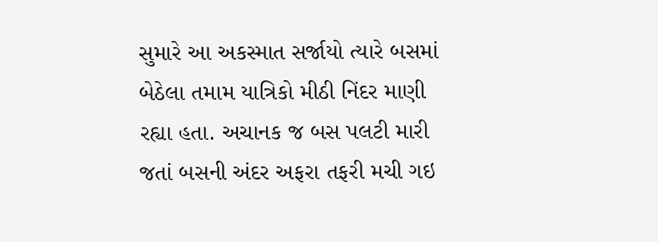સુમારે આ અકસ્માત સર્જાયો ત્યારે બસમાં બેઠેલા તમામ યાત્રિકો મીઠી નિંદર માણી રહ્યા હતા. અચાનક જ બસ પલટી મારી જતાં બસની અંદર અફરા તફરી મચી ગઇ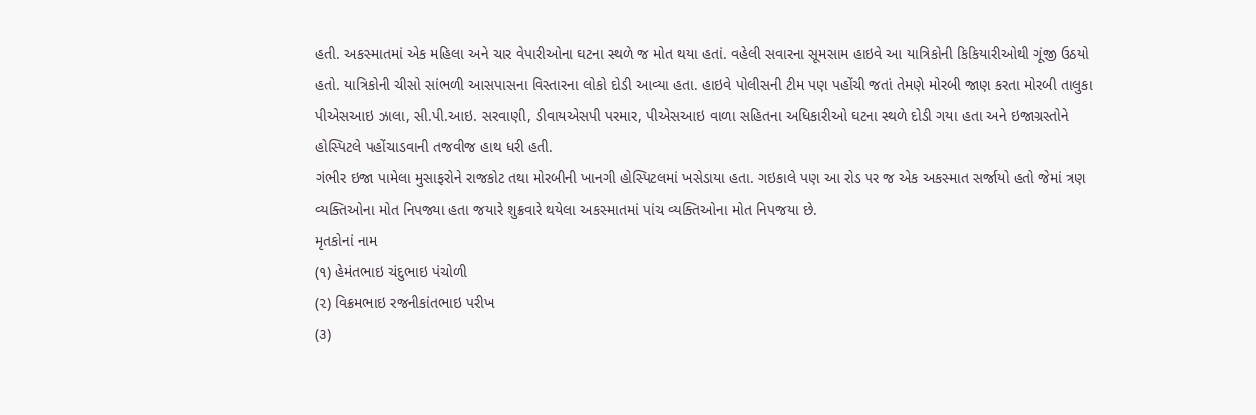હતી. અકસ્માતમાં એક મહિલા અને ચાર વેપારીઓના ઘટના સ્થળે જ મોત થયા હતાં. વહેલી સવારના સૂમસામ હાઇવે આ યાત્રિકોની કિકિયારીઓથી ગૂંજી ઉઠયો હતો. યાત્રિકોની ચીસો સાંભળી આસપાસના વિસ્તારના લોકો દોડી આવ્યા હતા. હાઇવે પોલીસની ટીમ પણ પહોંચી જતાં તેમણે મોરબી જાણ કરતા મોરબી તાલુકા પીએસઆઇ ઝાલા, સી.પી.આઇ. સરવાણી, ડીવાયએસપી પરમાર, પીએસઆઇ વાળા સહિતના અધિકારીઓ ઘટના સ્થળે દોડી ગયા હતા અને ઇજાગ્રસ્તોને હોસ્પિટલે પહોંચાડવાની તજવીજ હાથ ધરી હતી.
ગંભીર ઇજા પામેલા મુસાફરોને રાજકોટ તથા મોરબીની ખાનગી હોસ્પિટલમાં ખસેડાયા હતા. ગઇકાલે પણ આ રોડ પર જ એક અકસ્માત સર્જાયો હતો જેમાં ત્રણ વ્યક્તિઓના મોત નિપજ્યા હતા જયારે શુક્રવારે થયેલા અકસ્માતમાં પાંચ વ્યક્તિઓના મોત નિપજયા છે.
મૃતકોનાં નામ
(૧) હેમંતભાઇ ચંદુભાઇ પંચોળી
(૨) વિક્રમભાઇ રજનીકાંતભાઇ પરીખ
(૩)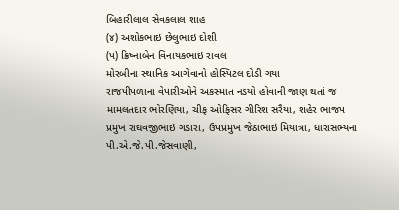બિહારીલાલ સેવકલાલ શાહ
(૪) અશોકભાઇ છેલુભાઇ દોશી
(પ) ક્રિષ્નાબેન વિનાયકભાઇ રાવલ
મોરબીના સ્થાનિક આગેવાનો હોસ્પિટલ દોડી ગયા
રાજપીપળાના વેપારીઓને અકસ્માત નડયો હોવાની જાણ થતાં જ મામલતદાર ભોરણિયા, ચીફ ઓફિસર ગીરિશ સરૈયા, શહેર ભાજપ પ્રમુખ રાઘવજીભાઇ ગડારા, ઉપપ્રમુખ જેઠાભાઇ મિયાત્રા, ધારાસભ્યના પી.એ.જે.પી.જેસવાણી,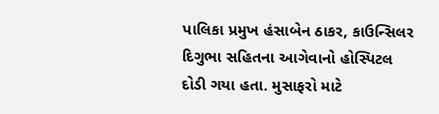પાલિકા પ્રમુખ હંસાબેન ઠાકર, કાઉન્સિલર દિગુભા સહિતના આગેવાનો હોસ્પિટલ દોડી ગયા હતા. મુસાફરો માટે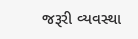જરૂરી વ્યવસ્થા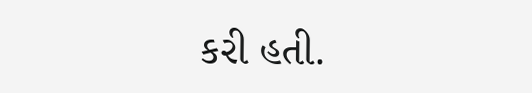કરી હતી.